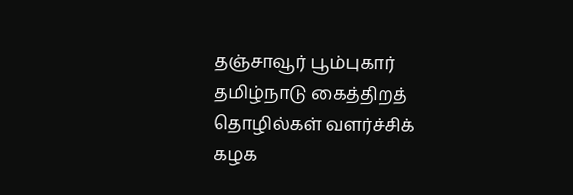தஞ்சாவூர் பூம்புகார் தமிழ்நாடு கைத்திறத் தொழில்கள் வளர்ச்சிக் கழக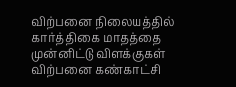விற்பனை நிலையத்தில் கார்த்திகை மாதத்தை முன்னிட்டு விளக்குகள் விற்பனை கண்காட்சி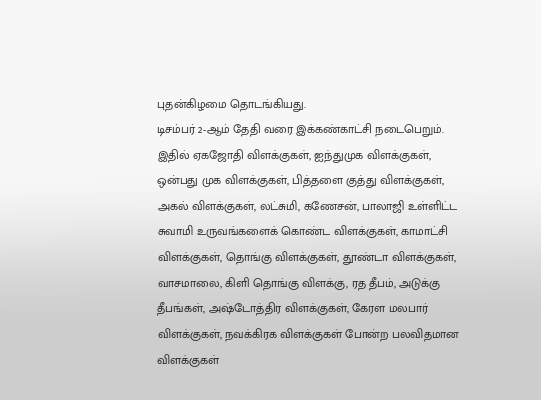புதன்கிழமை தொடங்கியது.
டிசம்பர் 2-ஆம் தேதி வரை இக்கண்காட்சி நடைபெறும். இதில் ஏகஜோதி விளக்குகள், ஐந்துமுக விளக்குகள், ஒன்பது முக விளக்குகள், பித்தளை குத்து விளக்குகள், அகல் விளக்குகள், லட்சுமி, கணேசன், பாலாஜி உள்ளிட்ட சுவாமி உருவங்களைக் கொண்ட விளக்குகள், காமாட்சி விளக்குகள், தொங்கு விளக்குகள், தூண்டா விளக்குகள், வாசமாலை, கிளி தொங்கு விளக்கு, ரத தீபம், அடுக்கு தீபங்கள், அஷ்டோத்திர விளக்குகள், கேரள மலபார் விளக்குகள், நவக்கிரக விளக்குகள் போன்ற பலவிதமான விளக்குகள்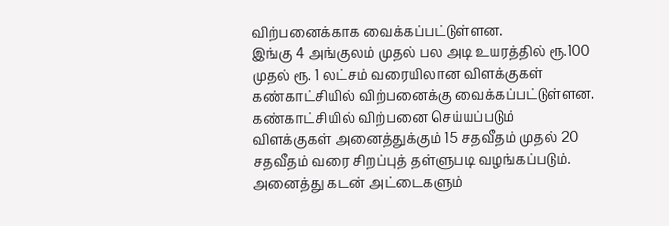விற்பனைக்காக வைக்கப்பட்டுள்ளன.
இங்கு 4 அங்குலம் முதல் பல அடி உயரத்தில் ரூ.100 முதல் ரூ. 1 லட்சம் வரையிலான விளக்குகள் கண்காட்சியில் விற்பனைக்கு வைக்கப்பட்டுள்ளன.
கண்காட்சியில் விற்பனை செய்யப்படும் விளக்குகள் அனைத்துக்கும் 15 சதவீதம் முதல் 20 சதவீதம் வரை சிறப்புத் தள்ளுபடி வழங்கப்படும்.
அனைத்து கடன் அட்டைகளும்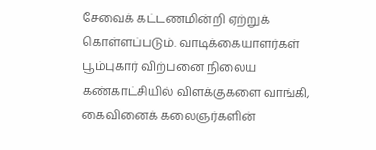சேவைக் கட்டணமின்றி ஏற்றுக் கொள்ளப்படும். வாடிக்கையாளர்கள் பூம்புகார் விற்பனை நிலைய கண்காட்சியில் விளக்குகளை வாங்கி, கைவினைக் கலைஞர்களின்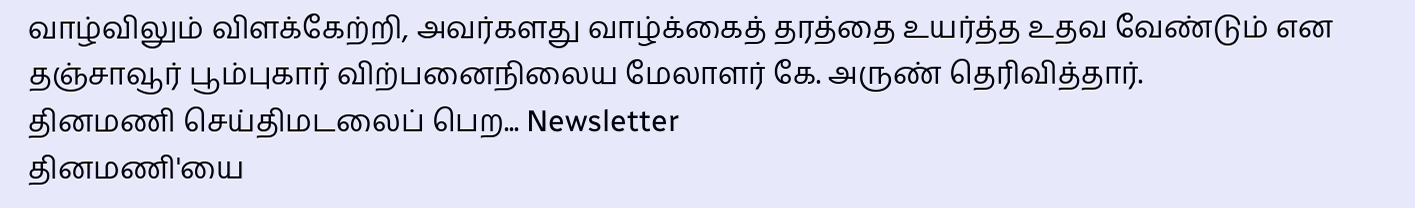வாழ்விலும் விளக்கேற்றி, அவர்களது வாழ்க்கைத் தரத்தை உயர்த்த உதவ வேண்டும் என தஞ்சாவூர் பூம்புகார் விற்பனைநிலைய மேலாளர் கே. அருண் தெரிவித்தார்.
தினமணி செய்திமடலைப் பெற... Newsletter
தினமணி'யை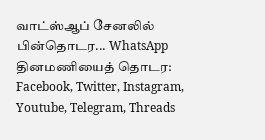வாட்ஸ்ஆப் சேனலில் பின்தொடர... WhatsApp
தினமணியைத் தொடர: Facebook, Twitter, Instagram, Youtube, Telegram, Threads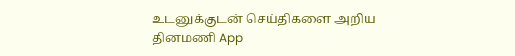உடனுக்குடன் செய்திகளை அறிய தினமணி App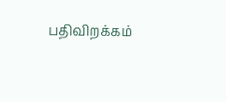பதிவிறக்கம்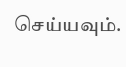செய்யவும்.